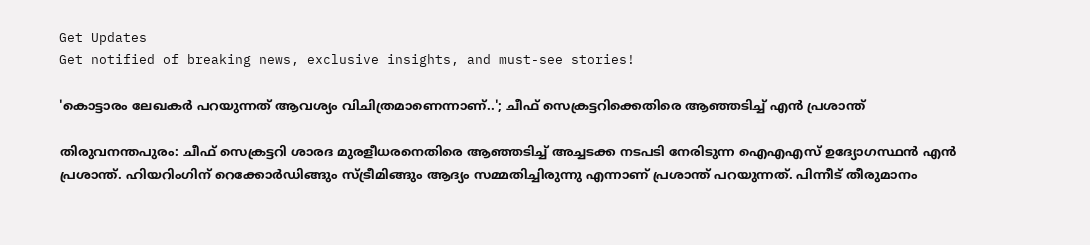Get Updates
Get notified of breaking news, exclusive insights, and must-see stories!

'കൊട്ടാരം ലേഖകർ പറയുന്നത്‌ ആവശ്യം വിചിത്രമാണെന്നാണ്‌..'; ചീഫ് സെക്രട്ടറിക്കെതിരെ ആഞ്ഞടിച്ച് എൻ പ്രശാന്ത്

തിരുവനന്തപുരം: ചീഫ് സെക്രട്ടറി ശാരദ മുരളീധരനെതിരെ ആഞ്ഞടിച്ച് അച്ചടക്ക നടപടി നേരിടുന്ന ഐഎഎസ് ഉദ്യോഗസ്ഥൻ എൻ പ്രശാന്ത്. ഹിയറിംഗിന് റെക്കോർഡിങ്ങും സ്ട്രീമിങ്ങും ആദ്യം സമ്മതിച്ചിരുന്നു എന്നാണ് പ്രശാന്ത് പറയുന്നത്. പിന്നീട്‌ തീരുമാനം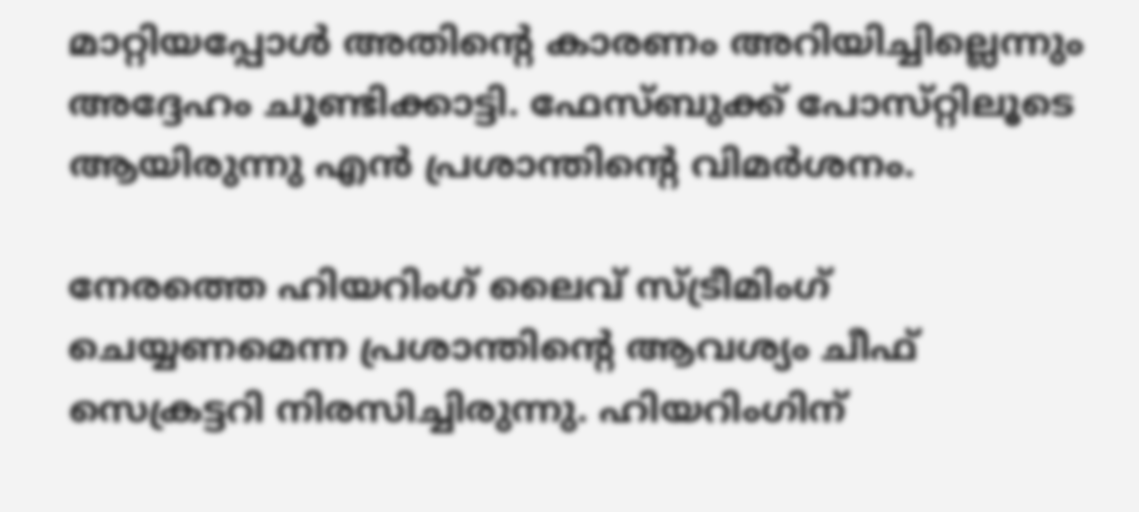മാറ്റിയപ്പോൾ അതിന്റെ കാരണം അറിയിച്ചില്ലെന്നും അദ്ദേഹം ചൂണ്ടിക്കാട്ടി. ഫേസ്‌ബുക്ക് പോസ്‌റ്റിലൂടെ ആയിരുന്നു എൻ പ്രശാന്തിന്റെ വിമർശനം.

നേരത്തെ ഹിയറിംഗ് ലൈവ് സ്‌ട്രീമിംഗ്‌ ചെയ്യണമെന്ന പ്രശാന്തിന്റെ ആവശ്യം ചീഫ് സെക്രട്ടറി നിരസിച്ചിരുന്നു. ഹിയറിംഗിന്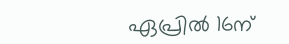ഏപ്രിൽ 16ന്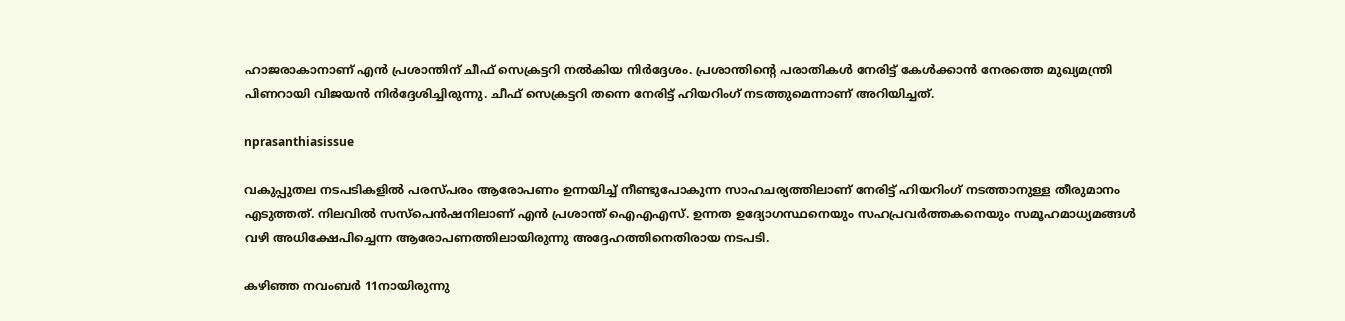ഹാജരാകാനാണ് എൻ പ്രശാന്തിന് ചീഫ് സെക്രട്ടറി നൽകിയ നിർദ്ദേശം. പ്രശാന്തിന്റെ പരാതികള്‍ നേരിട്ട് കേള്‍ക്കാന്‍ നേരത്തെ മുഖ്യമന്ത്രി പിണറായി വിജയൻ നിര്‍ദ്ദേശിച്ചിരുന്നു. ചീഫ് സെക്രട്ടറി തന്നെ നേരിട്ട് ഹിയറിംഗ് നടത്തുമെന്നാണ് അറിയിച്ചത്.

nprasanthiasissue

വകുപ്പുതല നടപടികളില്‍ പരസ്‌പരം ആരോപണം ഉന്നയിച്ച് നീണ്ടുപോകുന്ന സാഹചര്യത്തിലാണ് നേരിട്ട് ഹിയറിംഗ് നടത്താനുള്ള തീരുമാനം എടുത്തത്. നിലവില്‍ സസ്‌പെന്‍ഷനിലാണ് എന്‍ പ്രശാന്ത് ഐഎഎസ്. ഉന്നത ഉദ്യോഗസ്ഥനെയും സഹപ്രവര്‍ത്തകനെയും സമൂഹമാധ്യമങ്ങള്‍ വഴി അധിക്ഷേപിച്ചെന്ന ആരോപണത്തിലായിരുന്നു അദ്ദേഹത്തിനെതിരായ നടപടി.

കഴിഞ്ഞ നവംബര്‍ 11നായിരുന്നു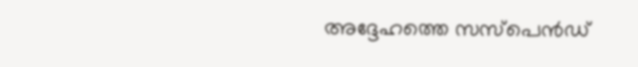അദ്ദേഹത്തെ സസ്‌പെന്‍ഡ്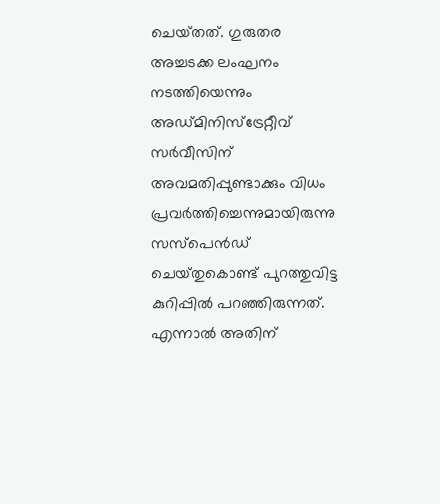ചെയ്‌തത്. ഗുരുതര അച്ചടക്ക ലംഘനം നടത്തിയെന്നും അഡ്‌മിനിസ്‌ട്രേറ്റീവ് സര്‍വീസിന് അവമതിപ്പുണ്ടാക്കും വിധം പ്രവര്‍ത്തിച്ചെന്നുമായിരുന്നു സസ്‌പെന്‍ഡ് ചെയ്‌തുകൊണ്ട് പുറത്തുവിട്ട കുറിപ്പിൽ പറഞ്ഞിരുന്നത്. എന്നാൽ അതിന്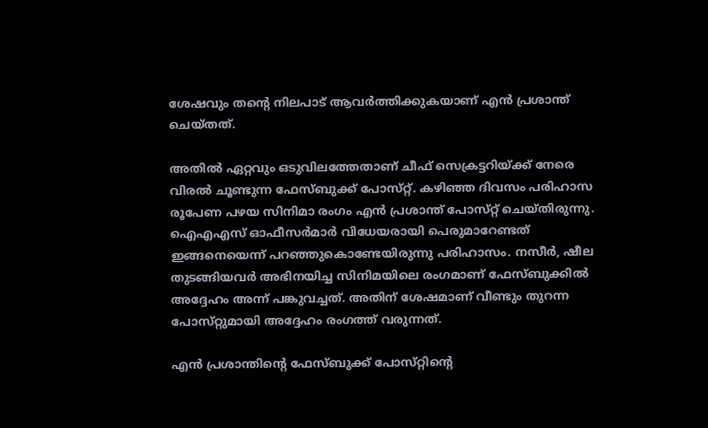ശേഷവും തന്റെ നിലപാട് ആവർത്തിക്കുകയാണ് എൻ പ്രശാന്ത് ചെയ്‌തത്‌.

അതിൽ ഏറ്റവും ഒടുവിലത്തേതാണ് ചീഫ് സെക്രട്ടറിയ്ക്ക് നേരെ വിരൽ ചൂണ്ടുന്ന ഫേസ്‌ബുക്ക് പോസ്‌റ്റ്. കഴിഞ്ഞ ദിവസം പരിഹാസ രൂപേണ പഴയ സിനിമാ രംഗം എൻ പ്രശാന്ത് പോസ്‌റ്റ് ചെയ്‌തിരുന്നു. ഐഎഎസ് ഓഫീസർമാർ വിധേയരായി പെരുമാറേണ്ടത് ഇങ്ങനെയെന്ന് പറഞ്ഞുകൊണ്ടേയിരുന്നു പരിഹാസം. നസീർ, ഷീല തുടങ്ങിയവർ അഭിനയിച്ച സിനിമയിലെ രംഗമാണ് ഫേസ്‌ബുക്കിൽ അദ്ദേഹം അന്ന് പങ്കുവച്ചത്. അതിന് ശേഷമാണ് വീണ്ടും തുറന്ന പോസ്‌റ്റുമായി അദ്ദേഹം രംഗത്ത് വരുന്നത്.

എൻ പ്രശാന്തിന്റെ ഫേസ്‌ബുക്ക് പോസ്‌റ്റിന്റെ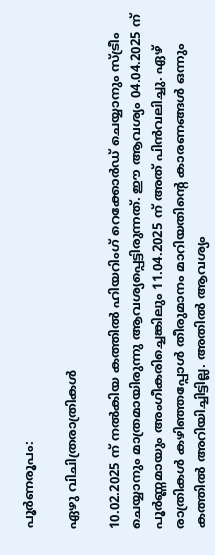പൂർണരൂപം:

ഏഴു വിചിത്രരാത്രികൾ

10.02.2025 ന്‌ നൽകിയ കത്തിൽ ഹിയറിംഗ്‌ റെക്കോർഡ്‌ ചെയ്യാനും സ്ട്രീം ചെയ്യാനും മാത്രമായിരുന്നു ആവശ്യപ്പെട്ടിരുന്നത്‌. ഈ ആവശ്യം 04.04.2025 ന്‌ പൂർണ്ണമായും അംഗീകരിച്ചെങ്കിലും 11.04.2025 ന്‌ അത്‌ പിൻവലിച്ചു. ഏഴ്‌ രാത്രികൾ കഴിഞ്ഞപ്പോൾ തീരുമാനം മാറിയതിന്റെ കാരണങ്ങൾ ഒന്നും കത്തിൽ അറിയിച്ചിട്ടില്ല. അതിൽ ആവശ്യം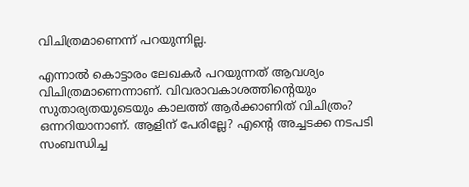വിചിത്രമാണെന്ന് പറയുന്നില്ല.

എന്നാൽ കൊട്ടാരം ലേഖകർ പറയുന്നത്‌ ആവശ്യം വിചിത്രമാണെന്നാണ്‌. വിവരാവകാശത്തിന്റെയും സുതാര്യതയുടെയും കാലത്ത്‌ ആർക്കാണിത്‌ വിചിത്രം? ഒന്നറിയാനാണ്‌. ആളിന്‌ പേരില്ലേ? എന്റെ അച്ചടക്ക നടപടി സംബന്ധിച്ച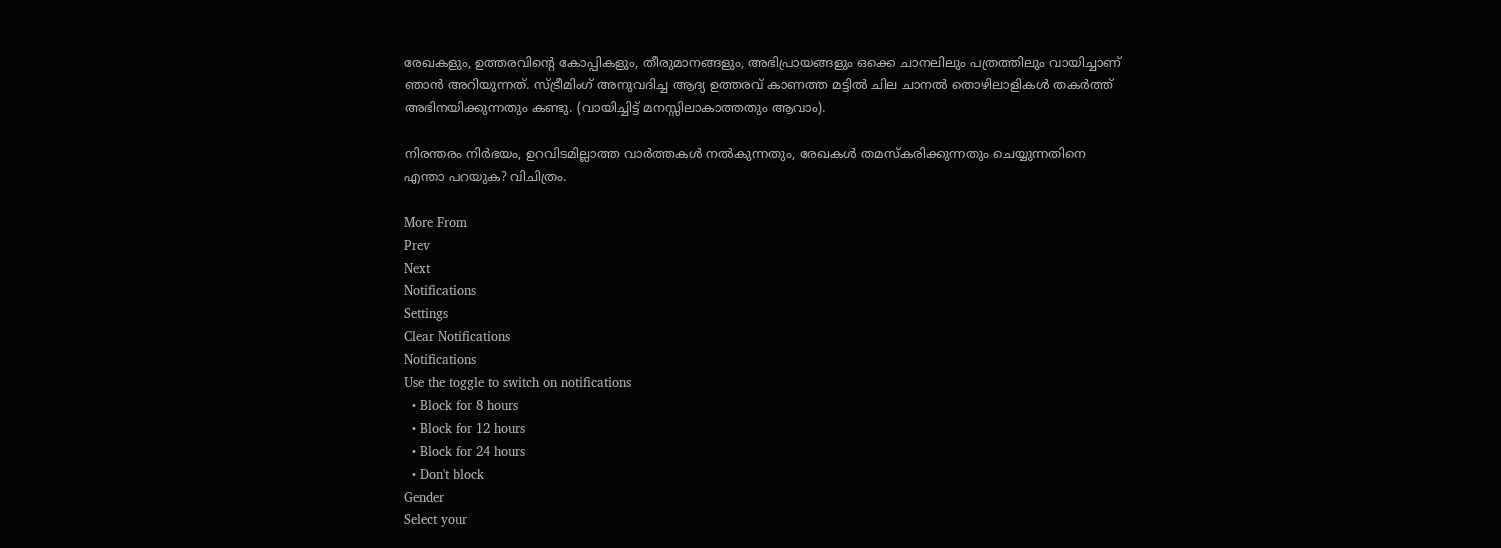രേഖകളും, ഉത്തരവിന്റെ കോപ്പികളും, തീരുമാനങ്ങളും, അഭിപ്രായങ്ങളും ഒക്കെ ചാനലിലും പത്രത്തിലും വായിച്ചാണ്‌ ഞാൻ അറിയുന്നത്‌. സ്ട്രീമിംഗ്‌ അനുവദിച്ച ആദ്യ ഉത്തരവ്‌ കാണത്ത മട്ടിൽ ചില ചാനൽ തൊഴിലാളികൾ തകർത്ത്‌ അഭിനയിക്കുന്നതും കണ്ടു. (വായിച്ചിട്ട്‌ മനസ്സിലാകാത്തതും ആവാം).

നിരന്തരം നിർഭയം, ഉറവിടമില്ലാത്ത വാർത്തകൾ നൽകുന്നതും, രേഖകൾ തമസ്‌കരിക്കുന്നതും ചെയ്യുന്നതിനെ എന്താ പറയുക? വിചിത്രം.

More From
Prev
Next
Notifications
Settings
Clear Notifications
Notifications
Use the toggle to switch on notifications
  • Block for 8 hours
  • Block for 12 hours
  • Block for 24 hours
  • Don't block
Gender
Select your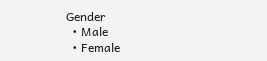Gender
  • Male
  • Female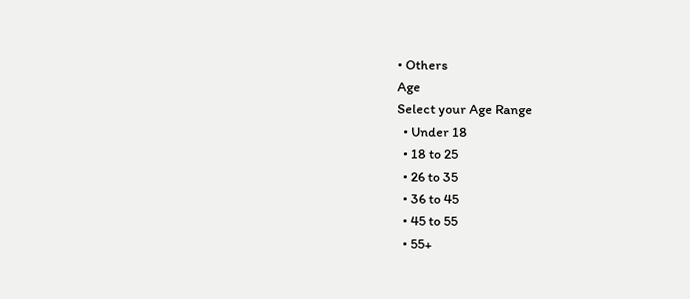• Others
Age
Select your Age Range
  • Under 18
  • 18 to 25
  • 26 to 35
  • 36 to 45
  • 45 to 55
  • 55+